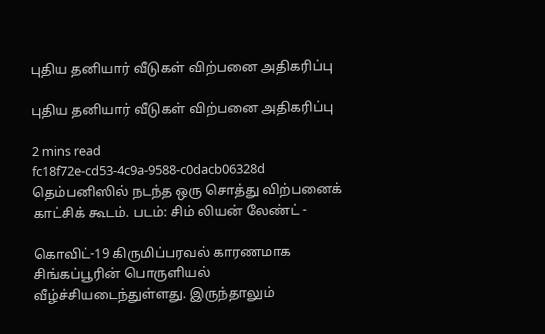புதிய தனியார் வீடுகள் விற்பனை அதிகரிப்பு

புதிய தனியார் வீடுகள் விற்பனை அதிகரிப்பு

2 mins read
fc18f72e-cd53-4c9a-9588-c0dacb06328d
தெம்பனிஸில் நடந்த ஒரு சொத்து விற்பனைக் காட்சிக் கூடம். படம்: சிம் லியன் லேண்ட் -

கொவிட்-19 கிருமிப்பரவல் காரணமாக சிங்கப்பூரின் பொருளியல் வீழ்ச்சியடைந்துள்ளது. இருந்தாலும்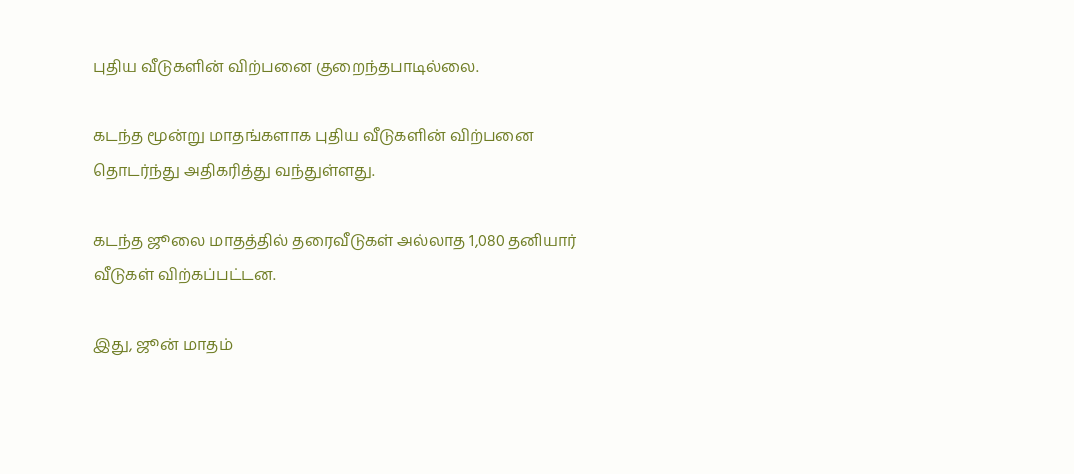புதிய வீடுகளின் விற்பனை குறைந்தபாடில்லை.

கடந்த மூன்று மாதங்களாக புதிய வீடுகளின் விற்பனை தொடர்ந்து அதிகரித்து வந்துள்ளது.

கடந்த ஜூலை மாதத்தில் தரைவீடுகள் அல்லாத 1,080 தனியார் வீடுகள் விற்கப்பட்டன.

இது, ஜூன் மாதம்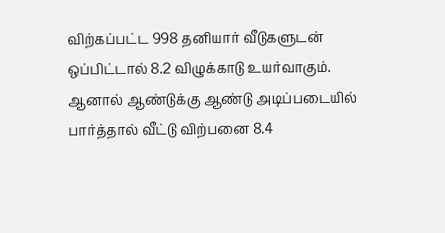விற்கப்பட்ட 998 தனியார் வீடுகளுடன் ஒப்பிட்டால் 8.2 விழுக்காடு உயர்வாகும். ஆனால் ஆண்டுக்கு ஆண்டு அடிப்படையில் பார்த்தால் வீட்டு விற்பனை 8.4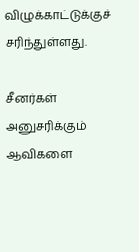விழுக்காட்டுக்குச் சரிந்துள்ளது.

சீனர்கள் அனுசரிக்கும் ஆவிகளை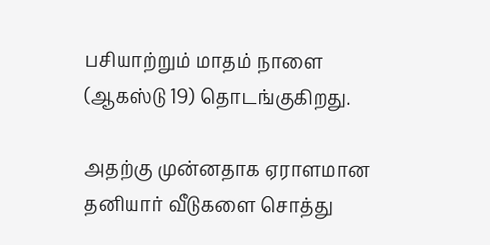பசியாற்றும் மாதம் நாளை (ஆகஸ்டு 19) தொடங்குகிறது.

அதற்கு முன்னதாக ஏராளமான தனியார் வீடுகளை சொத்து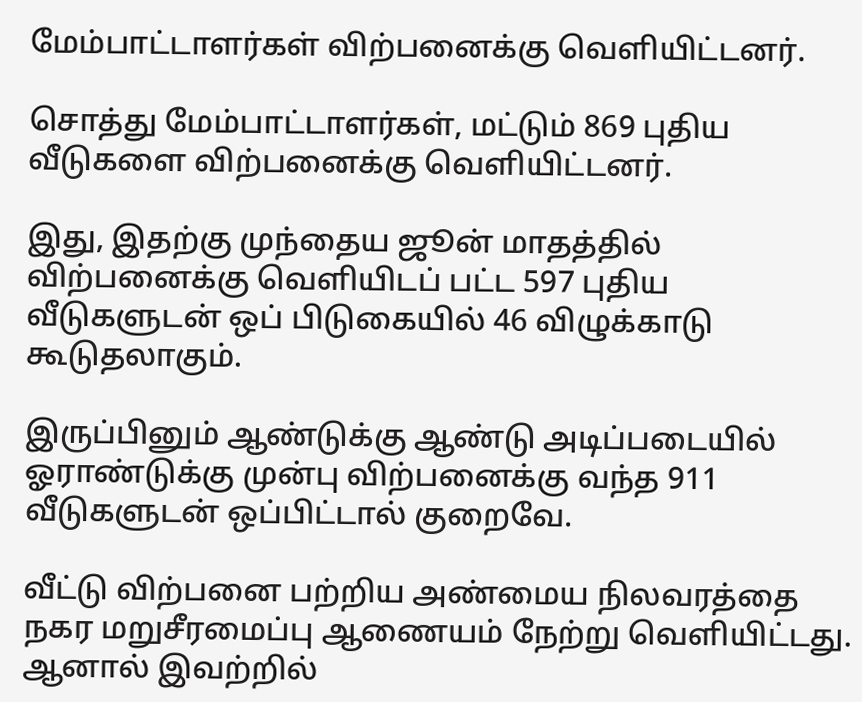மேம்பாட்டாளர்கள் விற்பனைக்கு வெளியிட்டனர்.

சொத்து மேம்பாட்டாளர்கள், மட்டும் 869 புதிய வீடுகளை விற்பனைக்கு வெளியிட்டனர்.

இது, இதற்கு முந்தைய ஜூன் மாதத்தில் விற்பனைக்கு வெளியிடப் பட்ட 597 புதிய வீடுகளுடன் ஒப் பிடுகையில் 46 விழுக்காடு கூடுதலாகும்.

இருப்பினும் ஆண்டுக்கு ஆண்டு அடிப்படையில் ஓராண்டுக்கு முன்பு விற்பனைக்கு வந்த 911 வீடுகளுடன் ஒப்பிட்டால் குறைவே.

வீட்டு விற்பனை பற்றிய அண்மைய நிலவரத்தை நகர மறுசீரமைப்பு ஆணையம் நேற்று வெளியிட்டது. ஆனால் இவற்றில்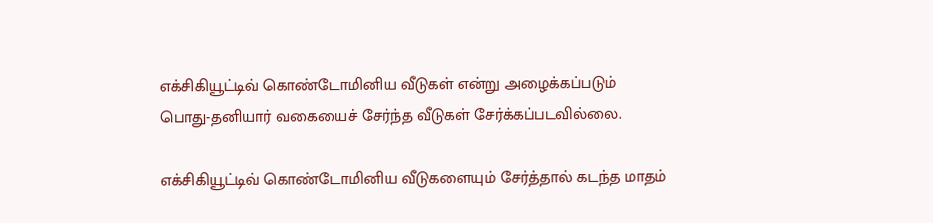எக்சிகியூட்டிவ் கொண்டோமினிய வீடுகள் என்று அழைக்கப்படும் பொது-தனியார் வகையைச் சேர்ந்த வீடுகள் சேர்க்கப்படவில்லை.

எக்சிகியூட்டிவ் கொண்டோமினிய வீடுகளையும் சேர்த்தால் கடந்த மாதம்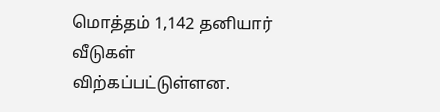மொத்தம் 1,142 தனியார் வீடுகள் விற்கப்பட்டுள்ளன.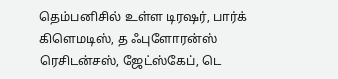தெம்பனிசில் உள்ள டிரஷர், பார்க் கிளெமடிஸ், த ஃபுளோரன்ஸ் ரெசிடன்சஸ், ஜேட்ஸ்கேப், டெ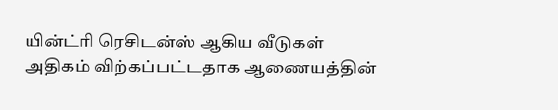யின்ட்ரி ரெசிடன்ஸ் ஆகிய வீடுகள் அதிகம் விற்கப்பட்டதாக ஆணையத்தின்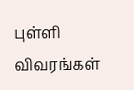புள்ளி விவரங்கள்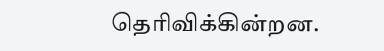தெரிவிக்கின்றன.